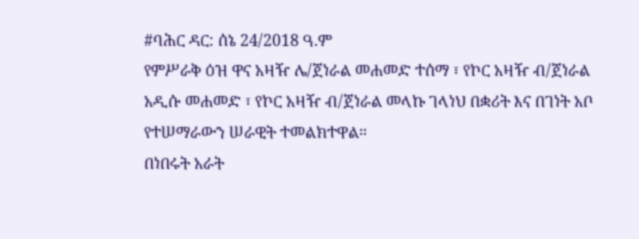#ባሕር ዳር: ሰኔ 24/2018 ዓ.ም
የምሥራቅ ዕዝ ዋና አዛዥ ሌ/ጀነራል መሐመድ ተሰማ ፣ የኮር አዛዥ ብ/ጀነራል አዲሱ መሐመድ ፣ የኮር አዛዥ ብ/ጀነራል መላኩ ገላነህ በቋሪት እና በገነት አቦ የተሠማራውን ሠራዊት ተመልክተዋል።
በነበሩት አራት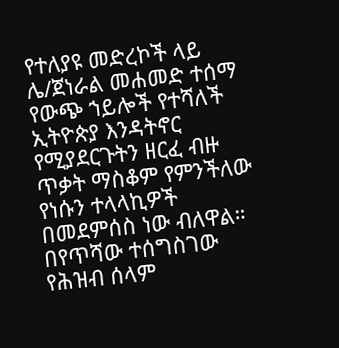የተለያዩ መድረኮች ላይ ሌ/ጀነራል መሐመድ ተሰማ የውጭ ኀይሎች የተሻለች ኢትዮጵያ እንዳትኖር የሚያደርጉትን ዘርፈ ብዙ ጥቃት ማስቆም የምንችለው የነሱን ተላላኪዎች በመደምሰስ ነው ብለዋል።
በየጥሻው ተሰግስገው የሕዝብ ሰላም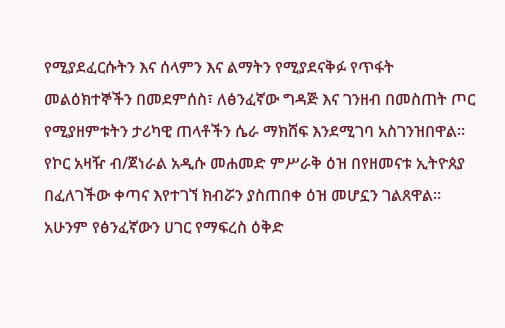የሚያደፈርሱትን እና ሰላምን እና ልማትን የሚያደናቅፉ የጥፋት መልዕክተኞችን በመደምሰስ፣ ለፅንፈኛው ግዳጅ እና ገንዘብ በመስጠት ጦር የሚያዘምቱትን ታሪካዊ ጠላቶችን ሴራ ማክሸፍ እንደሚገባ አስገንዝበዋል።
የኮር አዛዥ ብ/ጀነራል አዲሱ መሐመድ ምሥራቅ ዕዝ በየዘመናቱ ኢትዮጰያ በፈለገችው ቀጣና እየተገኘ ክብሯን ያስጠበቀ ዕዝ መሆኗን ገልጸዋል።
አሁንም የፅንፈኛውን ሀገር የማፍረስ ዕቅድ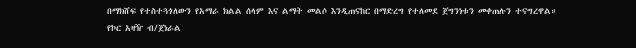በማክሸፍ የተስተጓጎለውን የአማራ ክልል ሰላም እና ልማት መልሶ እንዲጠናከር በማድረግ የተለመደ ጀግንነቱን መቀጠሉን ተናግረዋል።
የኮር አዛዥ ብ/ጀነራል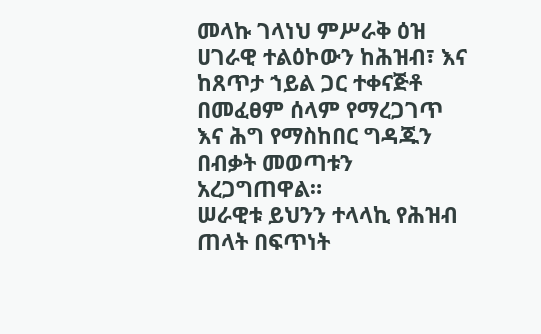መላኩ ገላነህ ምሥራቅ ዕዝ ሀገራዊ ተልዕኮውን ከሕዝብ፣ እና ከጸጥታ ኀይል ጋር ተቀናጅቶ በመፈፀም ሰላም የማረጋገጥ እና ሕግ የማስከበር ግዳጁን በብቃት መወጣቱን አረጋግጠዋል።
ሠራዊቱ ይህንን ተላላኪ የሕዝብ ጠላት በፍጥነት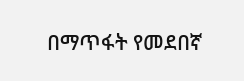በማጥፋት የመደበኛ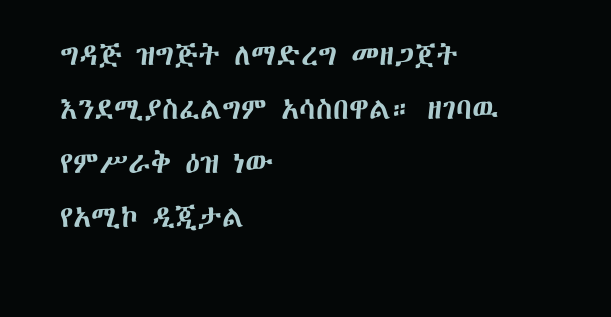ግዳጅ ዝግጅት ለማድረግ መዘጋጀት እንደሚያስፈልግም አሳስበዋል። ዘገባዉ የምሥራቅ ዕዝ ነው
የአሚኮ ዲጂታል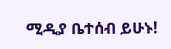ሚዲያ ቤተሰብ ይሁኑ!